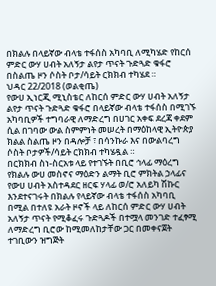በክልሉ በላይኛው ብላቴ ተፋሰስ አካባቢ ለሚካሄድ የከርሰ ምድር ውሃ ሀብት አለኝታ ልየታ ጥናት ጉድጓድ ቁፋሮ በስልጤ ዞን ሶስት ቦታ/ሳይት ርክክብ ተካሄደ ።
ህዳር 22/2018 (ወልቂጤ)
የውሀ ኢነርጂ ሚኒስቴር ለከርሰ ምድር ውሃ ሀብት አለኝታ ልየታ ጥናት ጉድጓድ ቁፋሮ በላይኛው ብላቴ ተፋሰስ በሚገኙ አካባቢዎች ተግባራዊ ለማድረግ በሀገር አቀፍ ደረጃ ቀደም ሲል በገባው ውል ስምምነት መሠረት በማዕከላዊ ኢትዮጵያ ክልል ስልጤ ዞን በዳሎቻ ፣ በሳንኩራ እና በውልባረግ ሶስት ቦታዎች/ሳይት ርክክብ ተካሄዷል ።
በርክክብ ስነ-ስርአቱ ላይ የተገኙት በቢሮ ኅላፊ ማዕረግ የክልሉ ውሀ መስኖና ማዕድን ልማት ቢሮ ምክትል ኃላፊና የውሀ ሀብት አስተዳደር ዘርፍ ሃላፊ ወ/ሮ አለይካ ሽኩር እንደተናገሩት በክልሉ የላይኛው ብላቴ ተፋሰስ አካባቢ በሚል በተለዩ አራት ዞኖች ላይ ለከርሰ ምድር ውሃ ሀብት አለኝታ ጥናት የሚቆፈሩ ጉድጓዶች በተሟላ መንገድ ተፈፃሚ ለማድረግ ቢሮው ከሚመለከታቸው ጋር በመቀናጀት ተገቢውን ዝግጅት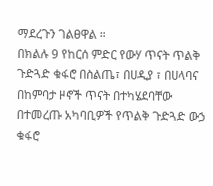ማደረጉን ገልፀዋል ።
በክልሉ 9 የከርሰ ምድር የውሃ ጥናት ጥልቅ ጉድጓድ ቁፋሮ በስልጤ፣ በሀዲያ ፣ በሀላባና በከምባታ ዞኖች ጥናት በተካሄደባቸው በተመረጡ አካባቢዎች የጥልቅ ጉድጓድ ውኃ ቁፋሮ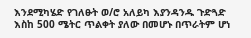እንደሚካሄድ የገለፁት ወ/ሮ አለይካ እያንዳንዱ ጉድጓድ እስከ 500 ሜትር ጥልቀት ያለው በመሆኑ በጥራትም ሆነ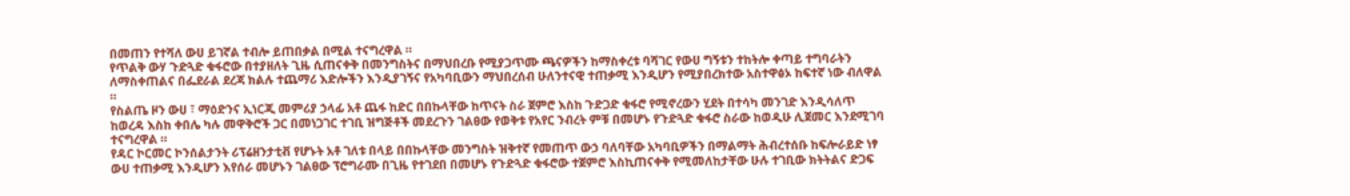በመጠን የተሻለ ውሀ ይገኛል ተብሎ ይጠበቃል በሚል ተናግረዋል ።
የጥልቅ ውሃ ጉድጓድ ቁፋሮው በተያዘለት ጊዜ ሲጠናቀቅ በመንግስትና በማህበረቡ የሚያጋጥሙ ጫናዎችን ከማስቀረቱ ባሻገር የውሀ ግኝቱን ተከትሎ ቀጣይ ተግባራትን ለማስቀጠልና በፌደራል ደረጃ ክልሉ ተጨማሪ እድሎችን እንዲያገኝና የአካባቢውን ማህበረሰብ ሁለንተናዊ ተጠቃሚ እንዲሆን የሚያበረክተው አስተዋፅኦ ከፍተኛ ነው ብለዋል ።
የስልጤ ዞን ውሀ ፣ ማዕድንና ኢነርጂ መምሪያ ኃላፊ አቶ ጨፋ ከድር በበኩላቸው ከጥናት ስራ ጀምሮ እስከ ጉድጋድ ቁፋሮ የሚኖረውን ሂደት በተሳካ መንገድ እንዲሳለጥ ከወረዳ እስከ ቀበሌ ካሉ መዋቅሮች ጋር በመነጋገር ተገቢ ዝግጅቶች መደረጉን ገልፀው የወቅቱ የአየር ንብረት ምቹ በመሆኑ የጉድጓድ ቁፋሮ ስራው ከወዲሁ ሊጀመር እንደሚገባ ተናግረዋል ።
የዳር ኮርመር ኮንሰልታንት ሪፕሬዘንታቲቭ የሆኑት አቶ ገለቱ በላይ በበኩላቸው መንግስት ዝቅተኛ የመጠጥ ውኃ ባለባቸው አካባቢዎችን በማልማት ሕብረተሰቡ ከፍሎራይድ ነፃ ውሀ ተጠቃሚ እንዲሆን እየሰራ መሆኑን ገልፀው ፕሮግራሙ በጊዜ የተገደበ በመሆኑ የጉድጓድ ቁፋሮው ተጀምሮ እስኪጠናቀቅ የሚመለከታቸው ሁሉ ተገቢው ክትትልና ድጋፍ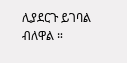ሊያደርጉ ይገባል ብለዋል ።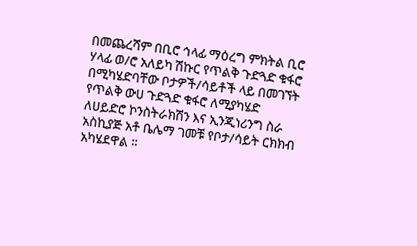በመጨረሻም በቢሮ ኅላፊ ማዕረግ ምክትል ቢሮ ሃላፊ ወ/ሮ አለይካ ሽኩር የጥልቅ ጉድጓድ ቁፋሮ በሚካሄድባቸው ቦታዎች/ሳይቶች ላይ በመገኘት የጥልቅ ውሀ ጉድጓድ ቁፋሮ ለሚያካሄድ ለሀይድሮ ኮንስትራክሽን እና ኢንጂነሪንግ ስራ አስኪያጅ አቶ ቤሌማ ገመቹ የቦታ/ሳይት ርክክብ አካሄደዋል ።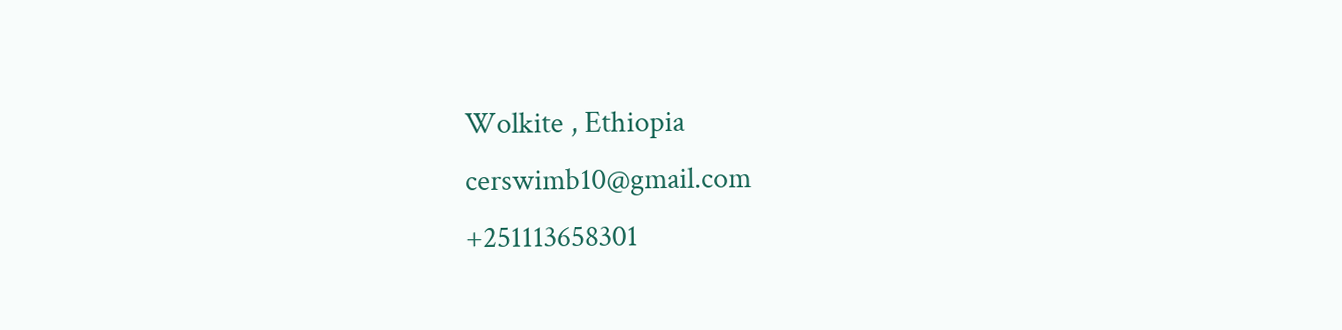Wolkite , Ethiopia
cerswimb10@gmail.com
+251113658301